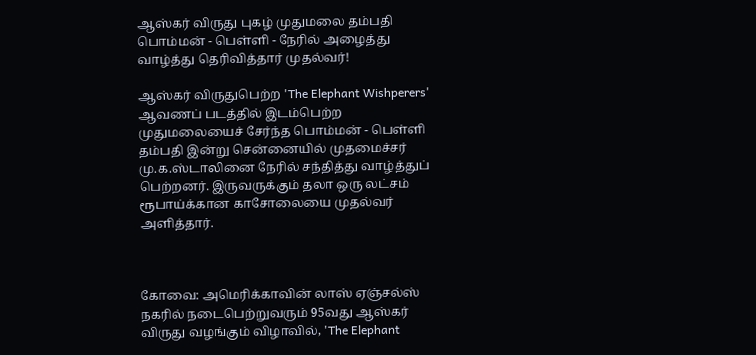ஆஸ்கர் விருது புகழ் முதுமலை தம்பதி பொம்மன் - பெள்ளி - நேரில் அழைத்து வாழ்த்து தெரிவித்தார் முதல்வர்!

ஆஸ்கர் விருதுபெற்ற 'The Elephant Wishperers' ஆவணப் படத்தில் இடம்பெற்ற முதுமலையைச் சேர்ந்த பொம்மன் - பெள்ளி தம்பதி இன்று சென்னையில் முதமைச்சர் மு.க.ஸ்டாலினை நேரில் சந்தித்து வாழ்த்துப் பெற்றனர். இருவருக்கும் தலா ஒரு லட்சம் ரூபாய்க்கான காசோலையை முதல்வர் அளித்தார்.



கோவை: அமெரிக்காவின் லாஸ் ஏஞ்சல்ஸ் நகரில் நடைபெற்றுவரும் 95வது ஆஸ்கர் விருது வழங்கும் விழாவில், 'The Elephant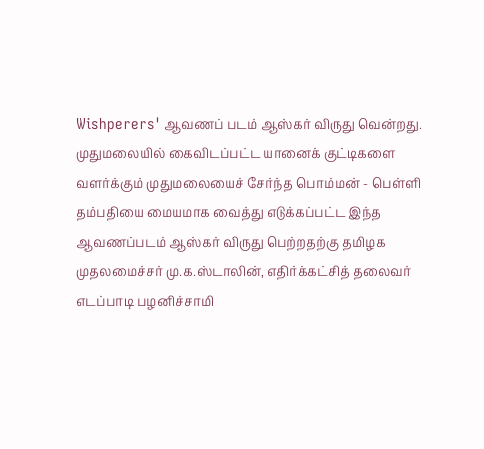Wishperers' ஆவணப் படம் ஆஸ்கர் விருது வென்றது. முதுமலையில் கைவிடப்பட்ட யானைக் குட்டிகளை வளர்க்கும் முதுமலையைச் சேர்ந்த பொம்மன் - பெள்ளி தம்பதியை மையமாக வைத்து எடுக்கப்பட்ட இந்த ஆவணப்படம் ஆஸ்கர் விருது பெற்றதற்கு தமிழக முதலமைச்சர் மு.க.ஸ்டாலின், எதிர்க்கட்சித் தலைவர் எடப்பாடி பழனிச்சாமி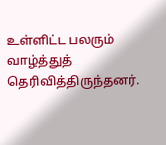உள்ளிட்ட பலரும் வாழ்த்துத் தெரிவித்திருந்தனர்.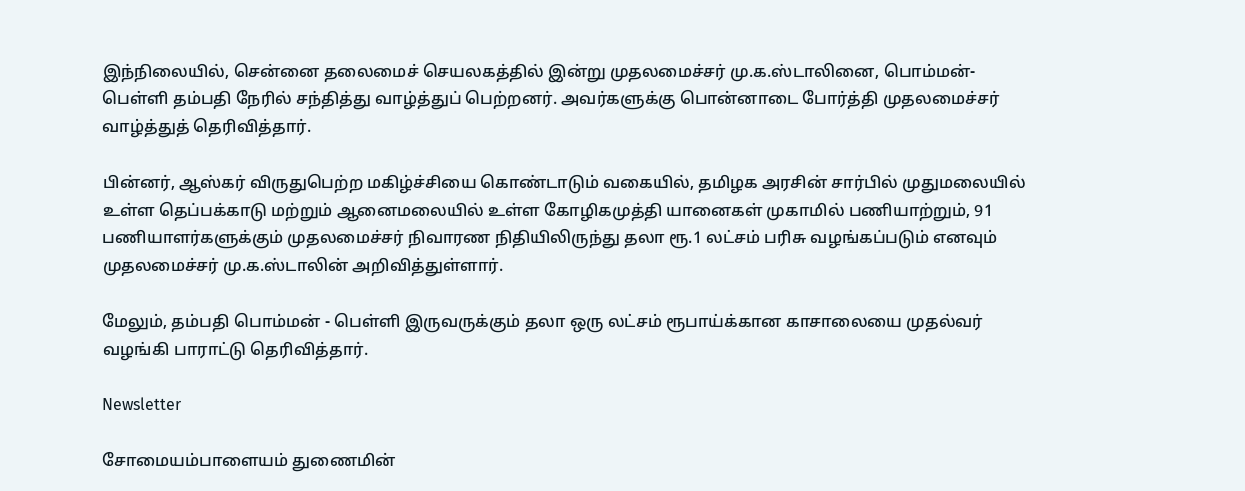இந்நிலையில், சென்னை தலைமைச் செயலகத்தில் இன்று முதலமைச்சர் மு.க.ஸ்டாலினை, பொம்மன்-பெள்ளி தம்பதி நேரில் சந்தித்து வாழ்த்துப் பெற்றனர். அவர்களுக்கு பொன்னாடை போர்த்தி முதலமைச்சர் வாழ்த்துத் தெரிவித்தார்.

பின்னர், ஆஸ்கர் விருதுபெற்ற மகிழ்ச்சியை கொண்டாடும் வகையில், தமிழக அரசின் சார்பில் முதுமலையில் உள்ள தெப்பக்காடு மற்றும் ஆனைமலையில் உள்ள கோழிகமுத்தி யானைகள் முகாமில் பணியாற்றும், 91 பணியாளர்களுக்கும் முதலமைச்சர் நிவாரண நிதியிலிருந்து தலா ரூ.1 லட்சம் பரிசு வழங்கப்படும் எனவும் முதலமைச்சர் மு.க.ஸ்டாலின் அறிவித்துள்ளார்.

மேலும், தம்பதி பொம்மன் - பெள்ளி இருவருக்கும் தலா ஒரு லட்சம் ரூபாய்க்கான காசாலையை முதல்வர் வழங்கி பாராட்டு தெரிவித்தார்.

Newsletter

சோமையம்பாளையம் துணைமின்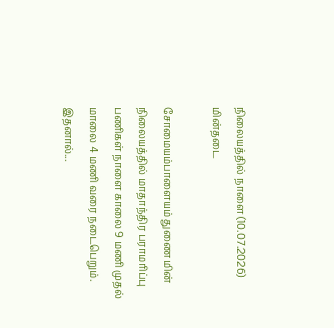நிலையத்தில் நாளை (10.07.2026) மின்தடை

சோமையம்பாளையம் துணை மின் நிலையத்தில் மாதாந்திர பராமரிப்பு பணிகள் நாளை காலை 9 மணி முதல் மாலை 4 மணி வரை நடைபெறும். இதனால்...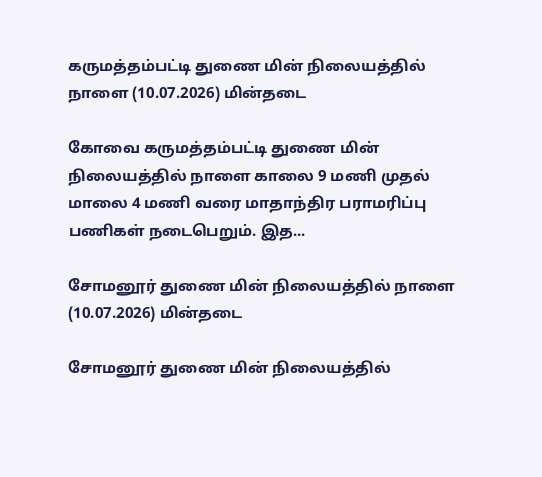கருமத்தம்பட்டி துணை மின் நிலையத்தில் நாளை (10.07.2026) மின்தடை

கோவை கருமத்தம்பட்டி துணை மின் நிலையத்தில் நாளை காலை 9 மணி முதல் மாலை 4 மணி வரை மாதாந்திர பராமரிப்பு பணிகள் நடைபெறும். இத...

சோமனூர் துணை மின் நிலையத்தில் நாளை (10.07.2026) மின்தடை

சோமனூர் துணை மின் நிலையத்தில்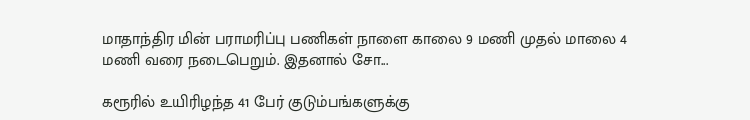மாதாந்திர மின் பராமரிப்பு பணிகள் நாளை காலை 9 மணி முதல் மாலை 4 மணி வரை நடைபெறும். இதனால் சோ...

கரூரில் உயிரிழந்த 41 பேர் குடும்பங்களுக்கு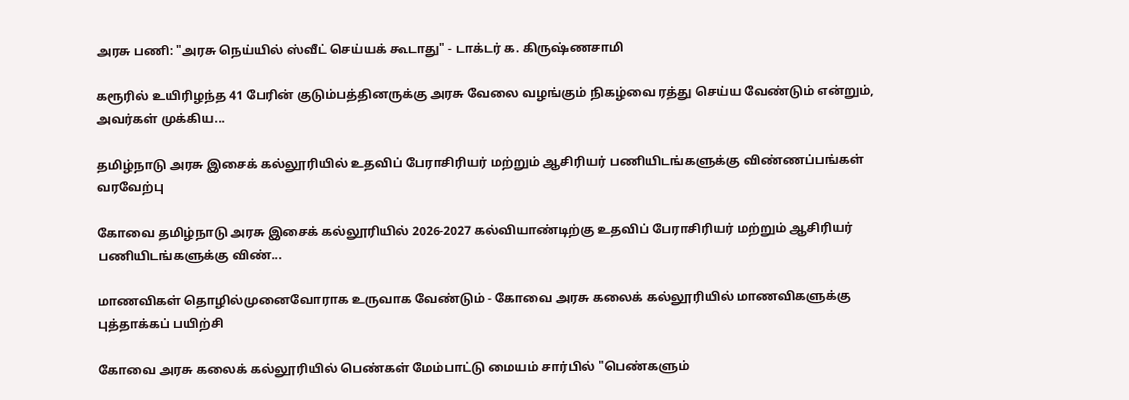அரசு பணி: "அரசு நெய்யில் ஸ்வீட் செய்யக் கூடாது" - டாக்டர் க. கிருஷ்ணசாமி

கரூரில் உயிரிழந்த 41 பேரின் குடும்பத்தினருக்கு அரசு வேலை வழங்கும் நிகழ்வை ரத்து செய்ய வேண்டும் என்றும், அவர்கள் முக்கிய...

தமிழ்நாடு அரசு இசைக் கல்லூரியில் உதவிப் பேராசிரியர் மற்றும் ஆசிரியர் பணியிடங்களுக்கு விண்ணப்பங்கள் வரவேற்பு

கோவை தமிழ்நாடு அரசு இசைக் கல்லூரியில் 2026-2027 கல்வியாண்டிற்கு உதவிப் பேராசிரியர் மற்றும் ஆசிரியர் பணியிடங்களுக்கு விண்...

மாணவிகள் தொழில்முனைவோராக உருவாக வேண்டும் - கோவை அரசு கலைக் கல்லூரியில் மாணவிகளுக்கு புத்தாக்கப் பயிற்சி

கோவை அரசு கலைக் கல்லூரியில் பெண்கள் மேம்பாட்டு மையம் சார்பில் "பெண்களும்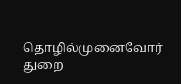தொழில்முனைவோர் துறை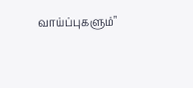வாய்ப்புகளும்"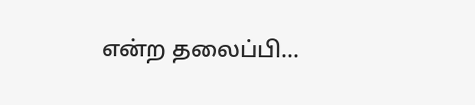என்ற தலைப்பி...